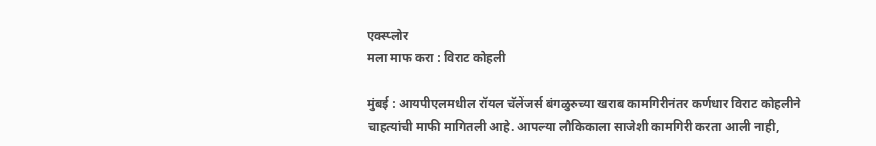एक्स्प्लोर
मला माफ करा : विराट कोहली

मुंबई : आयपीएलमधील रॉयल चॅलेंजर्स बंगळुरुच्या खराब कामगिरीनंतर कर्णधार विराट कोहलीने चाहत्यांची माफी मागितली आहे. आपल्या लौकिकाला साजेशी कामगिरी करता आली नाही,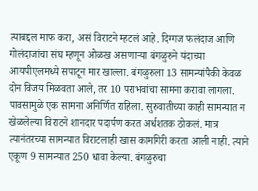त्याबद्दल माफ करा, असं विराटने म्हटलं आहे. दिग्गज फलंदाज आणि गोलंदाजांचा संघ म्हणून ओळख असणाऱ्या बंगळुरुने यंदाच्या आयपीएलमध्ये सपाटून मार खाल्ला. बंगळुरुला 13 सामन्यांपैकी केवळ दोन विजय मिळवता आले, तर 10 पराभवांचा सामना करावा लागला. पावसामुळे एक सामना अनिर्णित राहिला. सुरुवातीच्या काही सामन्यात न खेळलेल्या विराटने शानदार पदार्पण करत अर्धशतक ठोकलं. मात्र त्यानंतरच्या सामन्यात विराटलाही खास कामगिरी करता आली नाही. त्याने एकूण 9 सामन्यात 250 धावा केल्या. बंगळुरुचा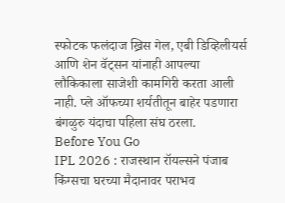स्फोटक फलंदाज ख्रिस गेल, एबी डिव्हिलीयर्स आणि शेन वॅट्सन यांनाही आपल्या लौकिकाला साजेशी कामगिरी करता आली नाही. प्ले ऑफच्या शर्यतीतून बाहेर पडणारा बंगळुरु यंदाचा पहिला संघ ठरला.
Before You Go
IPL 2026 : राजस्थान रॉयल्सने पंजाब किंग्सचा घरच्या मैदानावर पराभव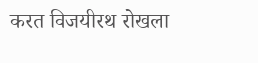करत विजयीरथ रोखला